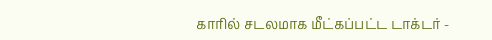காரில் சடலமாக மீட்கப்பட்ட டாக்டர் -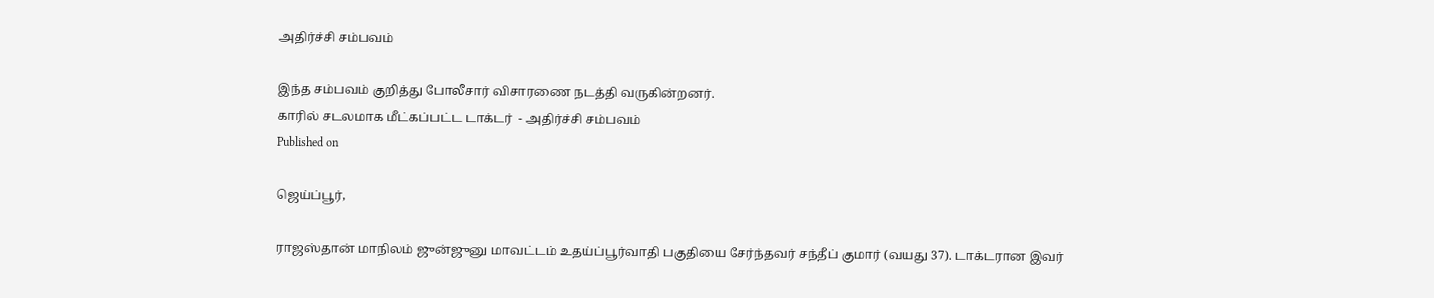அதிர்ச்சி சம்பவம்

இந்த சம்பவம் குறித்து போலீசார் விசாரணை நடத்தி வருகின்றனர்.
காரில் சடலமாக மீட்கப்பட்ட டாக்டர்  - அதிர்ச்சி சம்பவம்
Published on

ஜெய்ப்பூர்,

ராஜஸ்தான் மாநிலம் ஜுன்ஜுனு மாவட்டம் உதய்ப்பூர்வாதி பகுதியை சேர்ந்தவர் சந்தீப் குமார் (வயது 37). டாக்டரான இவர்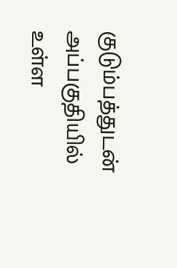குடும்பத்துடன் அப்பகுதியில் உள்ள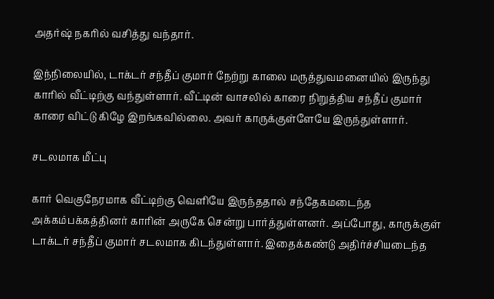அதர்ஷ் நகரில் வசித்து வந்தார்.

இந்நிலையில், டாக்டர் சந்தீப் குமார் நேற்று காலை மருத்துவமனையில் இருந்து காரில் வீட்டிற்கு வந்துள்ளார். வீட்டின் வாசலில் காரை நிறுத்திய சந்தீப் குமார் காரை விட்டு கிழே இறங்கவில்லை. அவர் காருக்குள்ளேயே இருந்துள்ளார்.

சடலமாக மீட்பு

கார் வெகுநேரமாக வீட்டிற்கு வெளியே இருந்ததால் சந்தேகமடைந்த அக்கம்பக்கத்தினர் காரின் அருகே சென்று பார்த்துள்ளனர். அப்போது, காருக்குள் டாக்டர் சந்தீப் குமார் சடலமாக கிடந்துள்ளார். இதைக்கண்டு அதிர்ச்சியடைந்த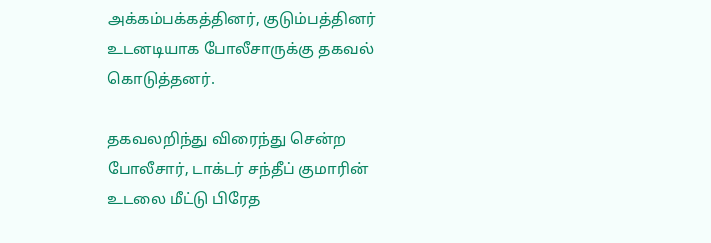அக்கம்பக்கத்தினர், குடும்பத்தினர் உடனடியாக போலீசாருக்கு தகவல் கொடுத்தனர்.

தகவலறிந்து விரைந்து சென்ற போலீசார், டாக்டர் சந்தீப் குமாரின் உடலை மீட்டு பிரேத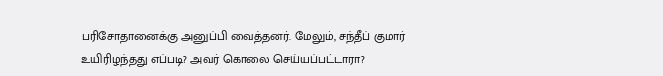பரிசோதானைக்கு அனுப்பி வைத்தனர். மேலும், சந்தீப் குமார் உயிரிழந்தது எப்படி? அவர் கொலை செய்யப்பட்டாரா?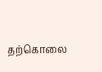தற்கொலை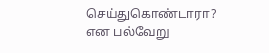செய்துகொண்டாரா? என பல்வேறு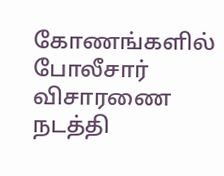கோணங்களில் போலீசார் விசாரணை நடத்தி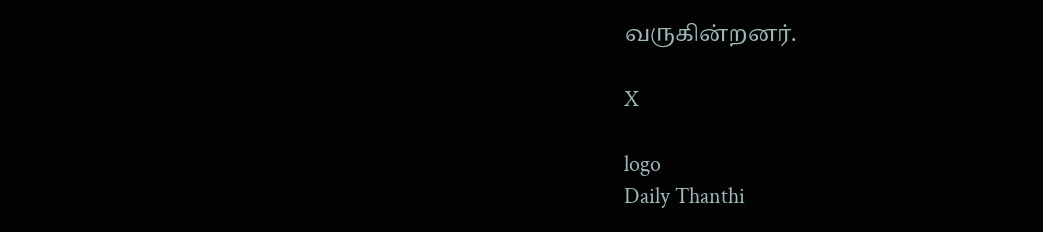வருகின்றனர்.

X

logo
Daily Thanthi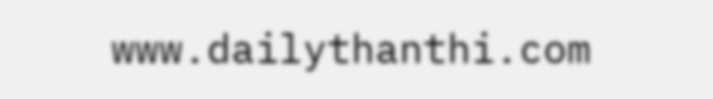www.dailythanthi.com